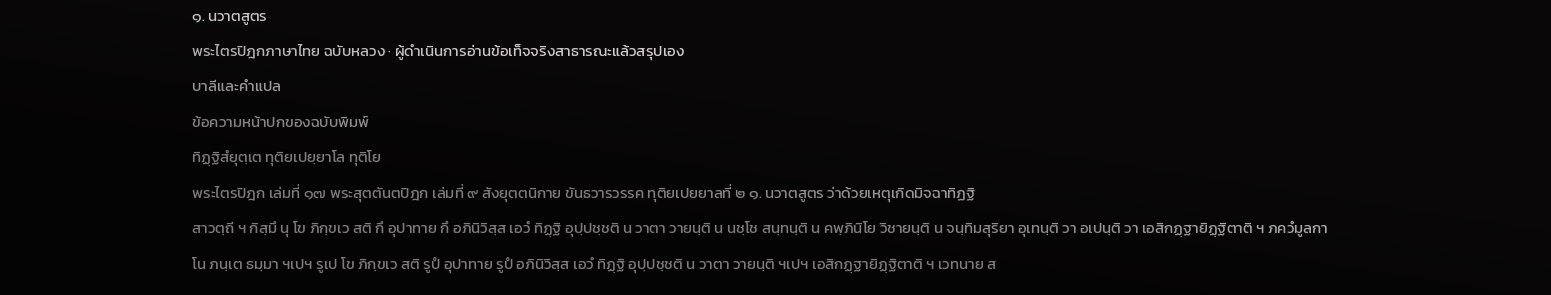๑. นวาตสูตร
พระไตรปิฎกภาษาไทย ฉบับหลวง · ผู้ดำเนินการอ่านข้อเท็จจริงสาธารณะแล้วสรุปเอง
บาลีและคำแปล
ข้อความหน้าปกของฉบับพิมพ์
ทิฏฺฐิสํยุตฺเต ทุติยเปยฺยาโล ทุติโย
พระไตรปิฎก เล่มที่ ๑๗ พระสุตตันตปิฎก เล่มที่ ๙ สังยุตตนิกาย ขันธวารวรรค ทุติยเปยยาลที่ ๒ ๑. นวาตสูตร ว่าด้วยเหตุเกิดมิจฉาทิฏฐิ
สาวตฺถี ฯ กิสฺมึ นุ โข ภิกฺขเว สติ กึ อุปาทาย กึ อภินิวิสฺส เอวํ ทิฏฺฐิ อุปฺปชฺชติ น วาตา วายนฺติ น นชฺโช สนฺทนฺติ น คพฺภินิโย วิชายนฺติ น จนฺทิมสุริยา อุเทนฺติ วา อเปนฺติ วา เอสิกฏฺฐายิฏฺฐิตาติ ฯ ภควํมูลกา โน ภนฺเต ธมฺมา ฯเปฯ รูเป โข ภิกฺขเว สติ รูปํ อุปาทาย รูปํ อภินิวิสฺส เอวํ ทิฏฺฐิ อุปฺปชฺชติ น วาตา วายนฺติ ฯเปฯ เอสิกฏฺฐายิฏฺฐิตาติ ฯ เวทนาย ส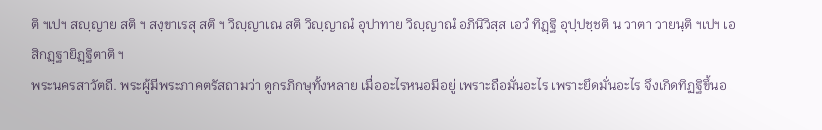ติ ฯเปฯ สญฺญาย สติ ฯ สงฺขาเรสุ สติ ฯ วิญฺญาเณ สติ วิญฺญาณํ อุปาทาย วิญฺญาณํ อภินิวิสฺส เอวํ ทิฏฺฐิ อุปฺปชฺชติ น วาตา วายนฺติ ฯเปฯ เอสิกฏฺฐายิฏฺฐิตาติ ฯ
พระนครสาวัตถี. พระผู้มีพระภาคตรัสถามว่า ดูกรภิกษุทั้งหลาย เมื่ออะไรหนอมีอยู่ เพราะถือมั่นอะไร เพราะยึดมั่นอะไร จึงเกิดทิฏฐิขึ้นอ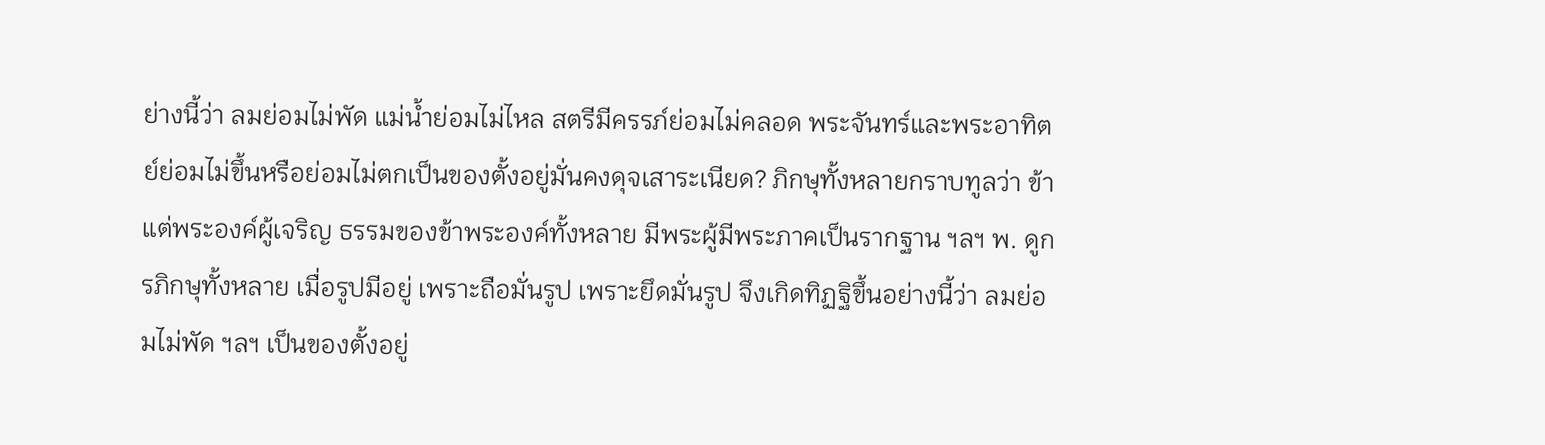ย่างนี้ว่า ลมย่อมไม่พัด แม่น้ำย่อมไม่ไหล สตรีมีครรภ์ย่อมไม่คลอด พระจันทร์และพระอาทิตย์ย่อมไม่ขึ้นหรือย่อมไม่ตกเป็นของตั้งอยู่มั่นคงดุจเสาระเนียด? ภิกษุทั้งหลายกราบทูลว่า ข้าแต่พระองค์ผู้เจริญ ธรรมของข้าพระองค์ทั้งหลาย มีพระผู้มีพระภาคเป็นรากฐาน ฯลฯ พ. ดูกรภิกษุทั้งหลาย เมื่อรูปมีอยู่ เพราะถือมั่นรูป เพราะยึดมั่นรูป จึงเกิดทิฏฐิขึ้นอย่างนี้ว่า ลมย่อมไม่พัด ฯลฯ เป็นของตั้งอยู่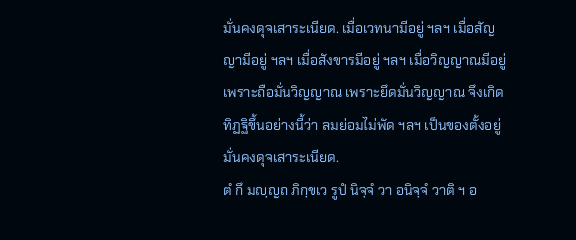มั่นคงดุจเสาระเนียด. เมื่อเวทนามีอยู่ ฯลฯ เมื่อสัญญามีอยู่ ฯลฯ เมื่อสังขารมีอยู่ ฯลฯ เมื่อวิญญาณมีอยู่ เพราะถือมั่นวิญญาณ เพราะยึดมั่นวิญญาณ จึงเกิดทิฏฐิขึ้นอย่างนี้ว่า ลมย่อมไม่พัด ฯลฯ เป็นของตั้งอยู่มั่นคงดุจเสาระเนียด.
ตํ กึ มญฺญถ ภิกฺขเว รูปํ นิจฺจํ วา อนิจฺจํ วาติ ฯ อ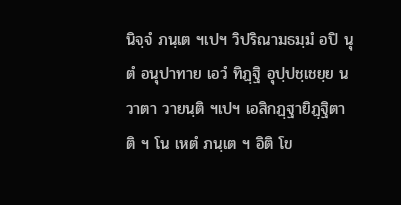นิจฺจํ ภนฺเต ฯเปฯ วิปริณามธมฺมํ อปิ นุ ตํ อนุปาทาย เอวํ ทิฏฺฐิ อุปฺปชฺเชยฺย น วาตา วายนฺติ ฯเปฯ เอสิกฏฺฐายิฏฺฐิตาติ ฯ โน เหตํ ภนฺเต ฯ อิติ โข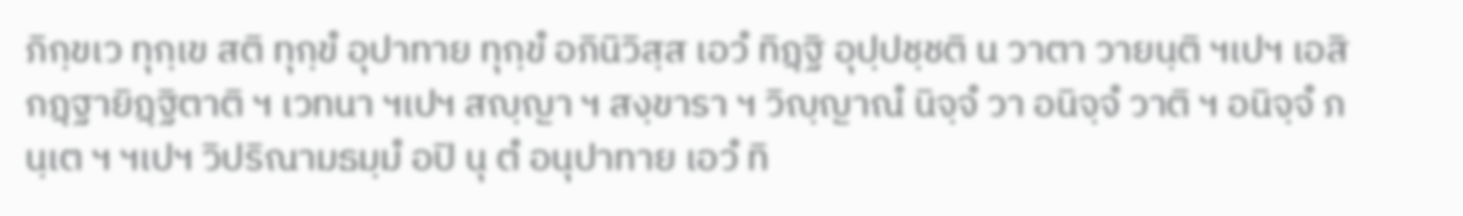ภิกฺขเว ทุกฺเข สติ ทุกฺขํ อุปาทาย ทุกฺขํ อภินิวิสฺส เอวํ ทิฏฺฐิ อุปฺปชฺชติ น วาตา วายนฺติ ฯเปฯ เอสิกฏฺฐายิฏฺฐิตาติ ฯ เวทนา ฯเปฯ สญฺญา ฯ สงฺขารา ฯ วิญฺญาณํ นิจฺจํ วา อนิจฺจํ วาติ ฯ อนิจฺจํ ภนฺเต ฯ ฯเปฯ วิปริณามธมฺมํ อปิ นุ ตํ อนุปาทาย เอวํ ทิ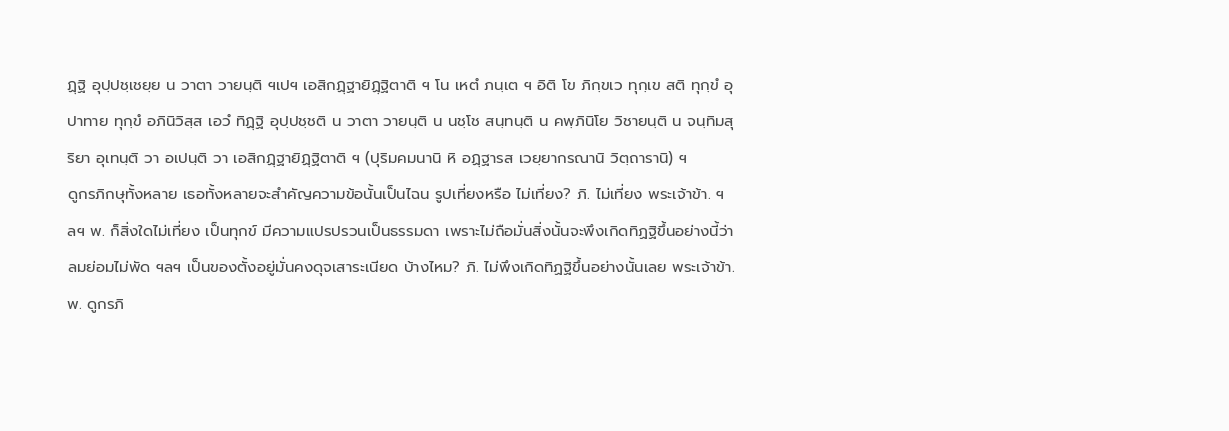ฏฺฐิ อุปฺปชฺเชยฺย น วาตา วายนฺติ ฯเปฯ เอสิกฏฺฐายิฏฺฐิตาติ ฯ โน เหตํ ภนฺเต ฯ อิติ โข ภิกฺขเว ทุกฺเข สติ ทุกฺขํ อุปาทาย ทุกฺขํ อภินิวิสฺส เอวํ ทิฏฺฐิ อุปฺปชฺชติ น วาตา วายนฺติ น นชฺโช สนฺทนฺติ น คพฺภินิโย วิชายนฺติ น จนฺทิมสุริยา อุเทนฺติ วา อเปนฺติ วา เอสิกฏฺฐายิฏฺฐิตาติ ฯ (ปุริมคมนานิ หิ อฏฺฐารส เวยฺยากรณานิ วิตฺถารานิ) ฯ
ดูกรภิกษุทั้งหลาย เธอทั้งหลายจะสำคัญความข้อนั้นเป็นไฉน รูปเที่ยงหรือ ไม่เที่ยง? ภิ. ไม่เที่ยง พระเจ้าข้า. ฯลฯ พ. ก็สิ่งใดไม่เที่ยง เป็นทุกข์ มีความแปรปรวนเป็นธรรมดา เพราะไม่ถือมั่นสิ่งนั้นจะพึงเกิดทิฏฐิขึ้นอย่างนี้ว่า ลมย่อมไม่พัด ฯลฯ เป็นของตั้งอยู่มั่นคงดุจเสาระเนียด บ้างไหม? ภิ. ไม่พึงเกิดทิฏฐิขึ้นอย่างนั้นเลย พระเจ้าข้า. พ. ดูกรภิ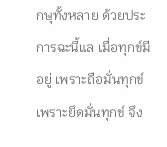กษุทั้งหลาย ด้วยประการฉะนี้แล เมื่อทุกข์มีอยู่ เพราะถือมั่นทุกข์ เพราะยึดมั่นทุกข์ จึง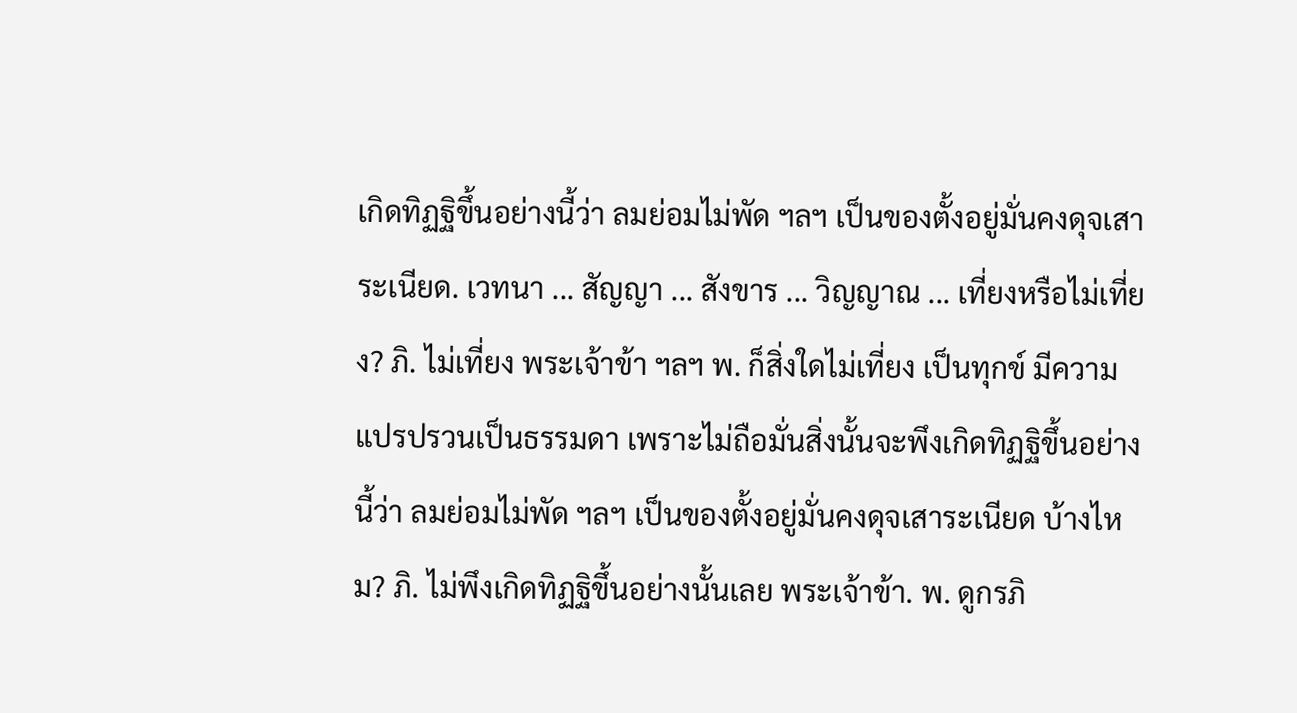เกิดทิฏฐิขึ้นอย่างนี้ว่า ลมย่อมไม่พัด ฯลฯ เป็นของตั้งอยู่มั่นคงดุจเสาระเนียด. เวทนา ... สัญญา ... สังขาร ... วิญญาณ ... เที่ยงหรือไม่เที่ยง? ภิ. ไม่เที่ยง พระเจ้าข้า ฯลฯ พ. ก็สิ่งใดไม่เที่ยง เป็นทุกข์ มีความแปรปรวนเป็นธรรมดา เพราะไม่ถือมั่นสิ่งนั้นจะพึงเกิดทิฏฐิขึ้นอย่างนี้ว่า ลมย่อมไม่พัด ฯลฯ เป็นของตั้งอยู่มั่นคงดุจเสาระเนียด บ้างไหม? ภิ. ไม่พึงเกิดทิฏฐิขึ้นอย่างนั้นเลย พระเจ้าข้า. พ. ดูกรภิ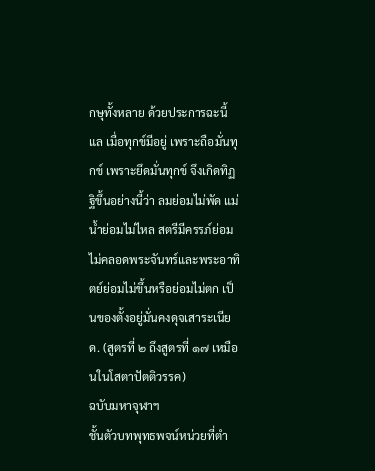กษุทั้งหลาย ด้วยประการฉะนี้แล เมื่อทุกข์มีอยู่ เพราะถือมั่นทุกข์ เพราะยึดมั่นทุกข์ จึงเกิดทิฏฐิขึ้นอย่างนี้ว่า ลมย่อมไม่พัด แม่น้ำย่อมไม่ไหล สตรีมีครรภ์ย่อมไม่คลอดพระจันทร์และพระอาทิตย์ย่อมไม่ขึ้นหรือย่อมไม่ตก เป็นของตั้งอยู่มั่นคงดุจเสาระเนียด. (สูตรที่ ๒ ถึงสูตรที่ ๑๗ เหมือนในโสตาปัตติวรรค)
ฉบับมหาจุฬาฯ
ชั้นตัวบทพุทธพจน์หน่วยที่ตำ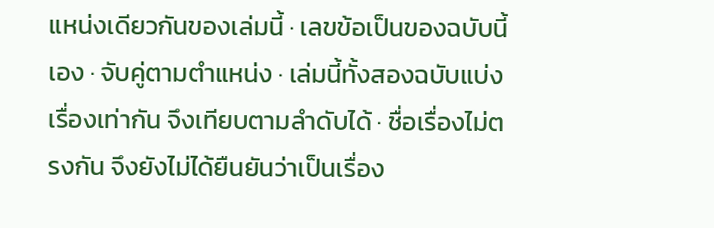แหน่งเดียวกันของเล่มนี้ · เลขข้อเป็นของฉบับนี้เอง · จับคู่ตามตำแหน่ง · เล่มนี้ทั้งสองฉบับแบ่งเรื่องเท่ากัน จึงเทียบตามลำดับได้ · ชื่อเรื่องไม่ตรงกัน จึงยังไม่ได้ยืนยันว่าเป็นเรื่อง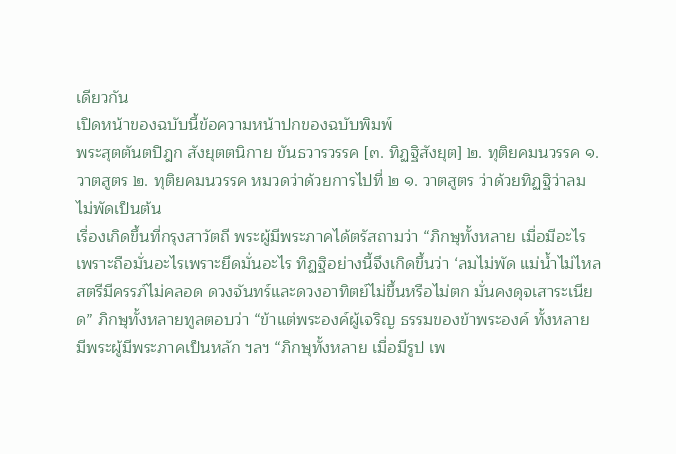เดียวกัน
เปิดหน้าของฉบับนี้ข้อความหน้าปกของฉบับพิมพ์
พระสุตตันตปิฎก สังยุตตนิกาย ขันธวารวรรค [๓. ทิฏฐิสังยุต] ๒. ทุติยคมนวรรค ๑. วาตสูตร ๒. ทุติยคมนวรรค หมวดว่าด้วยการไปที่ ๒ ๑. วาตสูตร ว่าด้วยทิฏฐิว่าลมไม่พัดเป็นต้น
เรื่องเกิดขึ้นที่กรุงสาวัตถี พระผู้มีพระภาคได้ตรัสถามว่า “ภิกษุทั้งหลาย เมื่อมีอะไร เพราะถือมั่นอะไรเพราะยึดมั่นอะไร ทิฏฐิอย่างนี้จึงเกิดขึ้นว่า ‘ลมไม่พัด แม่น้ำไม่ไหล สตรีมีครรภ์ไม่คลอด ดวงจันทร์และดวงอาทิตย์ไม่ขึ้นหรือไม่ตก มั่นคงดุจเสาระเนียด” ภิกษุทั้งหลายทูลตอบว่า “ข้าแต่พระองค์ผู้เจริญ ธรรมของข้าพระองค์ ทั้งหลาย มีพระผู้มีพระภาคเป็นหลัก ฯลฯ “ภิกษุทั้งหลาย เมื่อมีรูป เพ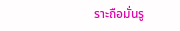ราะถือมั่นรู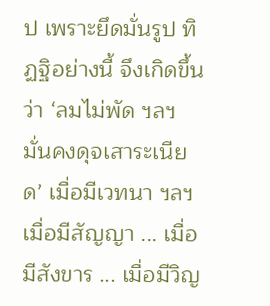ป เพราะยึดมั่นรูป ทิฏฐิอย่างนี้ จึงเกิดขึ้นว่า ‘ลมไม่พัด ฯลฯ มั่นคงดุจเสาระเนียด’ เมื่อมีเวทนา ฯลฯ เมื่อมีสัญญา ... เมื่อมีสังขาร ... เมื่อมีวิญ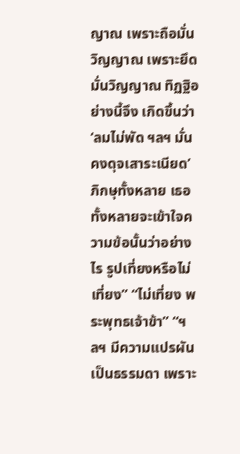ญาณ เพราะถือมั่นวิญญาณ เพราะยึดมั่นวิญญาณ ทิฏฐิอย่างนี้จึง เกิดขึ้นว่า ‘ลมไม่พัด ฯลฯ มั่นคงดุจเสาระเนียด’ ภิกษุทั้งหลาย เธอทั้งหลายจะเข้าใจความข้อนั้นว่าอย่างไร รูปเที่ยงหรือไม่เที่ยง” “ไม่เที่ยง พระพุทธเจ้าข้า” “ฯลฯ มีความแปรผันเป็นธรรมดา เพราะ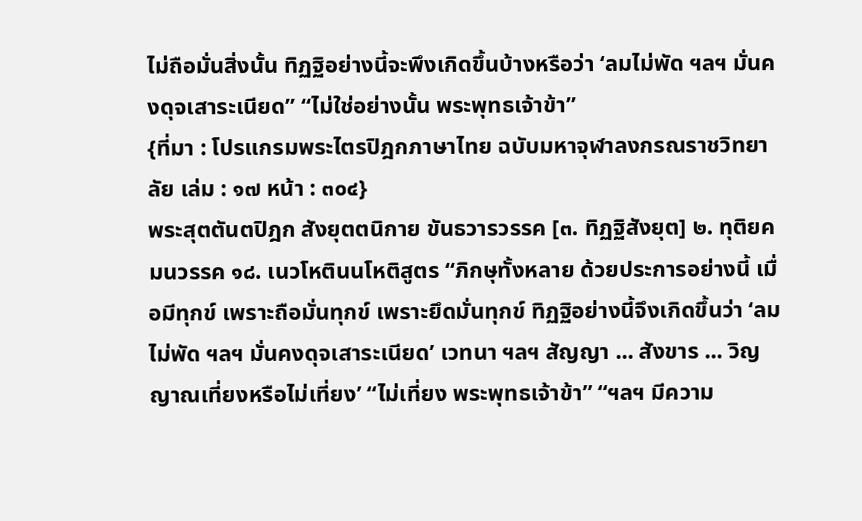ไม่ถือมั่นสิ่งนั้น ทิฏฐิอย่างนี้จะพึงเกิดขึ้นบ้างหรือว่า ‘ลมไม่พัด ฯลฯ มั่นคงดุจเสาระเนียด” “ไม่ใช่อย่างนั้น พระพุทธเจ้าข้า”
{ที่มา : โปรแกรมพระไตรปิฎกภาษาไทย ฉบับมหาจุฬาลงกรณราชวิทยาลัย เล่ม : ๑๗ หน้า : ๓๐๔}
พระสุตตันตปิฎก สังยุตตนิกาย ขันธวารวรรค [๓. ทิฏฐิสังยุต] ๒. ทุติยคมนวรรค ๑๘. เนวโหตินนโหติสูตร “ภิกษุทั้งหลาย ด้วยประการอย่างนี้ เมื่อมีทุกข์ เพราะถือมั่นทุกข์ เพราะยึดมั่นทุกข์ ทิฏฐิอย่างนี้จึงเกิดขึ้นว่า ‘ลมไม่พัด ฯลฯ มั่นคงดุจเสาระเนียด’ เวทนา ฯลฯ สัญญา ... สังขาร ... วิญญาณเที่ยงหรือไม่เที่ยง’ “ไม่เที่ยง พระพุทธเจ้าข้า” “ฯลฯ มีความ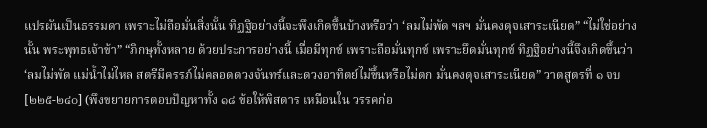แปรผันเป็นธรรมดา เพราะไม่ถือมั่นสิ่งนั้น ทิฏฐิอย่างนี้จะพึงเกิดขึ้นบ้างหรือว่า ‘ลมไม่พัด ฯลฯ มั่นคงดุจเสาระเนียด” “ไม่ใช่อย่างนั้น พระพุทธเจ้าข้า” “ภิกษุทั้งหลาย ด้วยประการอย่างนี้ เมื่อมีทุกข์ เพราะถือมั่นทุกข์ เพราะยึดมั่นทุกข์ ทิฏฐิอย่างนี้จึงเกิดขึ้นว่า ‘ลมไม่พัด แม่น้ำไม่ไหล สตรีมีครรภ์ไม่คลอดดวงจันทร์และดวงอาทิตย์ไม่ขึ้นหรือไม่ตก มั่นคงดุจเสาระเนียด” วาตสูตรที่ ๑ จบ [๒๒๕-๒๔๐] (พึงขยายการตอบปัญหาทั้ง ๑๘ ข้อให้พิสดาร เหมือนใน วรรคก่อ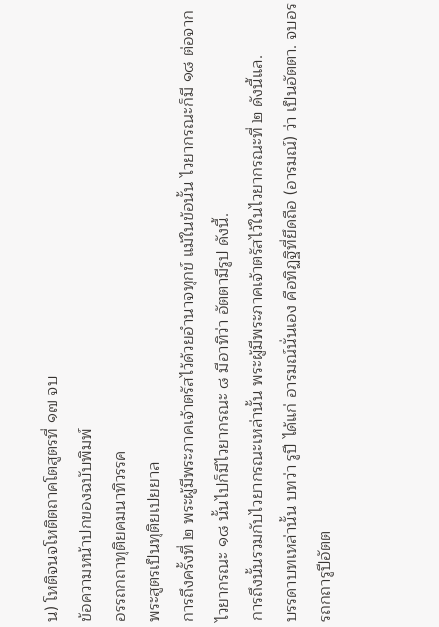น) โหติจนจโหติตถาคโตสูตรที่ ๑๗ จบ
ข้อความหน้าปกของฉบับพิมพ์
อรรถกถาทุติยคมนาทิวรรค
พระสูตรเป็นทุติยเปยยาล
การถึงครั้งที่ ๒ พระผู้มีพระภาคเจ้าตรัสไว้ด้วยอำนาจทุกข์ แม้ในข้อนั้น ไวยากรณะก็มี ๑๘ ต่อจากไวยากรณะ ๑๘ นั้นไปก็มีไวยากรณะ ๘ มีอาทิว่า อัตตามีรูป ดังนี้.
การถึงนั้นรวมกับไวยากรณะเหล่านั้น พระผู้มีพระภาคเจ้าตรัสไว้ในไวยากรณะที่ ๒ ดังนี้แล.
บรรดาบทเหล่านั้น บทว่า รูปี ได้แก่ อารมณ์นั่นเอง คือทิฏฐิที่ยึดถือ (อารมณ์) ว่า เป็นอัตตา. จบอรรถกถารูปีอัตต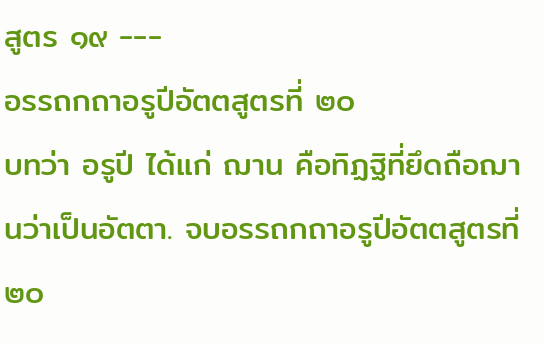สูตร ๑๙ ---
อรรถกถาอรูปีอัตตสูตรที่ ๒๐
บทว่า อรูปี ได้แก่ ฌาน คือทิฏฐิที่ยึดถือฌานว่าเป็นอัตตา. จบอรรถกถาอรูปีอัตตสูตรที่ ๒๐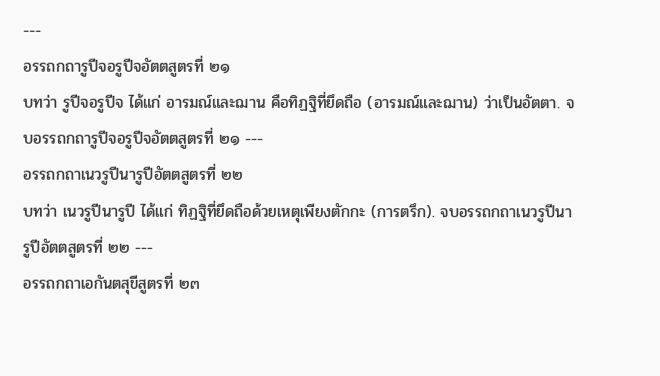---
อรรถกถารูปีจอรูปีจอัตตสูตรที่ ๒๑
บทว่า รูปีจอรูปีจ ได้แก่ อารมณ์และฌาน คือทิฏฐิที่ยึดถือ (อารมณ์และฌาน) ว่าเป็นอัตตา. จบอรรถกถารูปีจอรูปีจอัตตสูตรที่ ๒๑ ---
อรรถกถาเนวรูปีนารูปีอัตตสูตรที่ ๒๒
บทว่า เนวรูปีนารูปี ได้แก่ ทิฏฐิที่ยึดถือด้วยเหตุเพียงตักกะ (การตรึก). จบอรรถกถาเนวรูปีนารูปีอัตตสูตรที่ ๒๒ ---
อรรถกถาเอกันตสุขีสูตรที่ ๒๓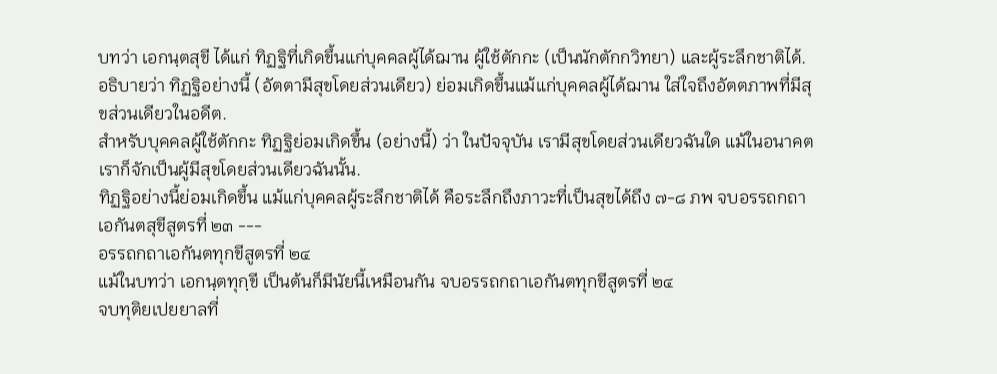บทว่า เอกนฺตสุขี ได้แก่ ทิฏฐิที่เกิดขึ้นแก่บุคคลผู้ได้ฌาน ผู้ใช้ตักกะ (เป็นนักตักกวิทยา) และผู้ระลึกชาติได้.
อธิบายว่า ทิฏฐิอย่างนี้ (อัตตามีสุขโดยส่วนเดียว) ย่อมเกิดขึ้นแม้แก่บุคคลผู้ได้ฌาน ใส่ใจถึงอัตตภาพที่มีสุขส่วนเดียวในอดีต.
สำหรับบุคคลผู้ใช้ตักกะ ทิฏฐิย่อมเกิดขึ้น (อย่างนี้) ว่า ในปัจจุบัน เรามีสุขโดยส่วนเดียวฉันใด แม้ในอนาคต เราก็จักเป็นผู้มีสุขโดยส่วนเดียวฉันนั้น.
ทิฏฐิอย่างนี้ย่อมเกิดขึ้น แม้แก่บุคคลผู้ระลึกชาติได้ คือระลึกถึงภาวะที่เป็นสุขได้ถึง ๗-๘ ภพ จบอรรถกถาเอกันตสุขีสูตรที่ ๒๓ ---
อรรถกถาเอกันตทุกขีสูตรที่ ๒๔
แม้ในบทว่า เอกนฺตทุกฺขี เป็นต้นก็มีนัยนี้เหมือนกัน จบอรรถกถาเอกันตทุกขีสูตรที่ ๒๔
จบทุติยเปยยาลที่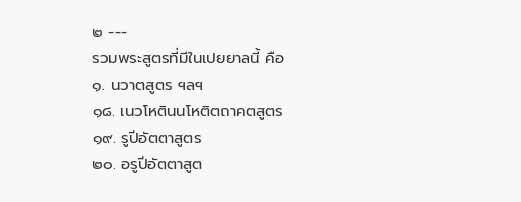๒ ---
รวมพระสูตรที่มีในเปยยาลนี้ คือ
๑. นวาตสูตร ฯลฯ
๑๘. เนวโหตินนโหติตถาคตสูตร
๑๙. รูปีอัตตาสูตร
๒๐. อรูปีอัตตาสูต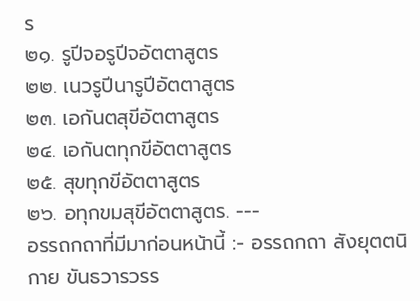ร
๒๑. รูปีจอรูปีจอัตตาสูตร
๒๒. เนวรูปีนารูปีอัตตาสูตร
๒๓. เอกันตสุขีอัตตาสูตร
๒๔. เอกันตทุกขีอัตตาสูตร
๒๕. สุขทุกขีอัตตาสูตร
๒๖. อทุกขมสุขีอัตตาสูตร. ---
อรรถกถาที่มีมาก่อนหน้านี้ :- อรรถกถา สังยุตตนิกาย ขันธวารวรร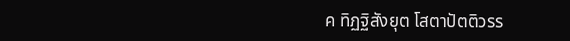ค ทิฏฐิสังยุต โสตาปัตติวรร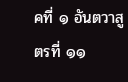คที่ ๑ อันตวาสูตรที่ ๑๑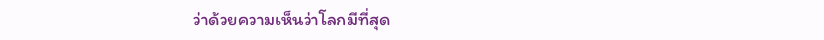ว่าด้วยความเห็นว่าโลกมีที่สุด